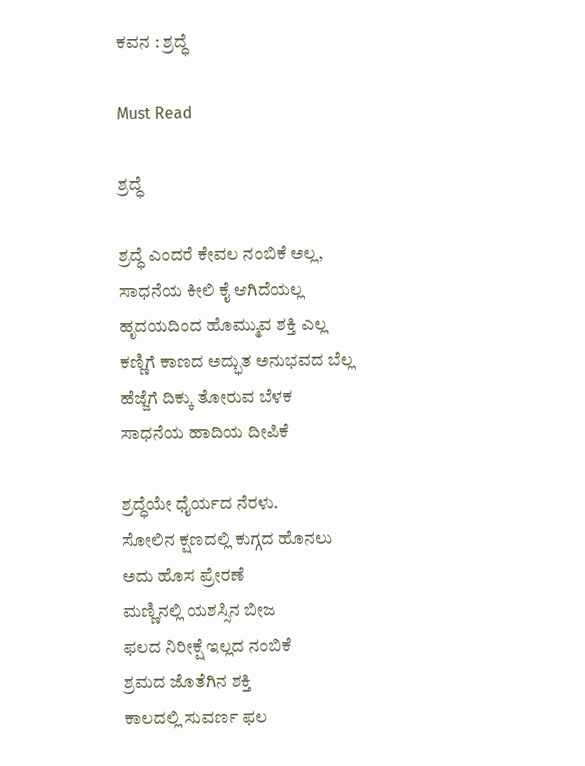ಕವನ : ಶ್ರದ್ಧೆ

Must Read

ಶ್ರದ್ಧೆ

ಶ್ರದ್ಧೆ ಎಂದರೆ ಕೇವಲ ನಂಬಿಕೆ ಅಲ್ಲ,
ಸಾಧನೆಯ ಕೀಲಿ ಕೈ ಆಗಿದೆಯಲ್ಲ
ಹೃದಯದಿಂದ ಹೊಮ್ಮುವ ಶಕ್ತಿ ಎಲ್ಲ
ಕಣ್ಣಿಗೆ ಕಾಣದ ಅದ್ಭುತ ಅನುಭವದ ಬೆಲ್ಲ
ಹೆಜ್ಜೆಗೆ ದಿಕ್ಕು ತೋರುವ ಬೆಳಕ
ಸಾಧನೆಯ ಹಾದಿಯ ದೀಪಿಕೆ

ಶ್ರದ್ಧೆಯೇ ಧೈರ್ಯದ ನೆರಳು.
ಸೋಲಿನ ಕ್ಷಣದಲ್ಲಿ ಕುಗ್ಗದ ಹೊನಲು
ಅದು ಹೊಸ ಪ್ರೇರಣೆ
ಮಣ್ಣಿನಲ್ಲಿ ಯಶಸ್ಸಿನ ಬೀಜ
ಫಲದ ನಿರೀಕ್ಷೆ ಇಲ್ಲದ ನಂಬಿಕೆ
ಶ್ರಮದ ಜೊತೆಗಿನ ಶಕ್ತಿ
ಕಾಲದಲ್ಲಿ ಸುವರ್ಣ ಫಲ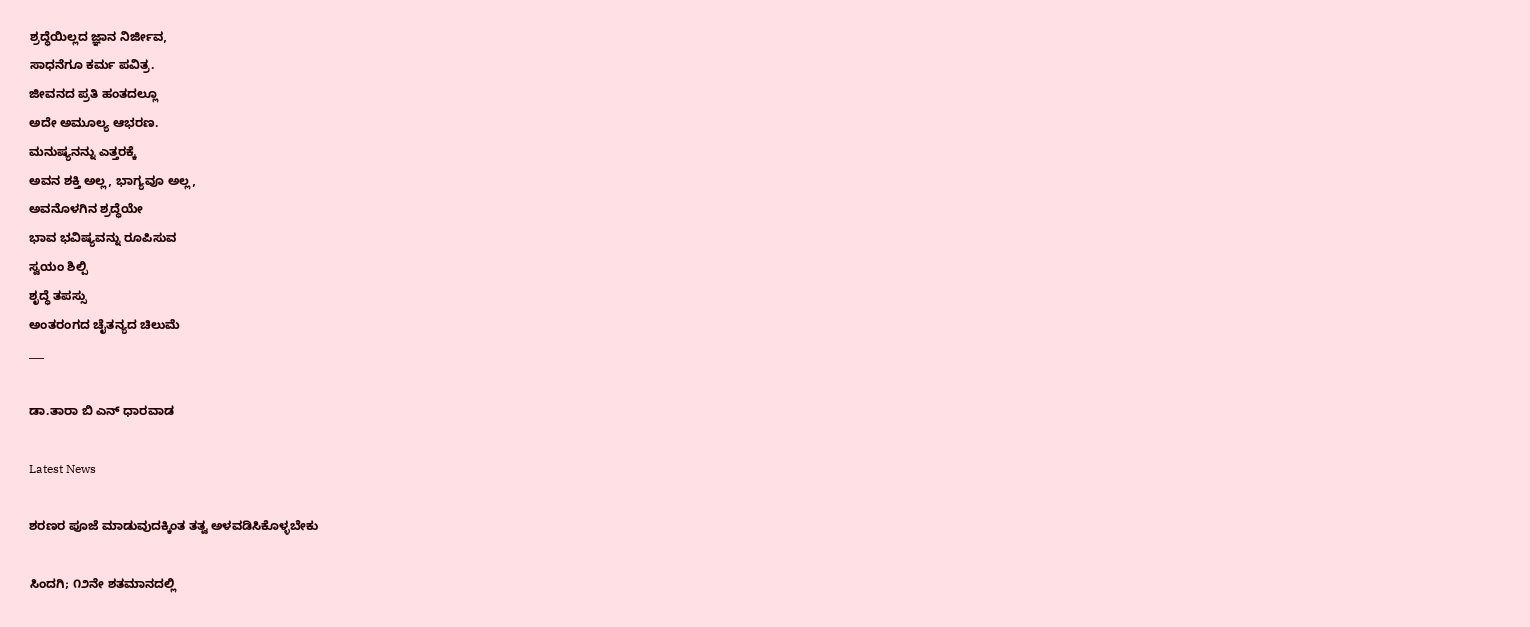ಶ್ರದ್ಧೆಯಿಲ್ಲದ ಜ್ಞಾನ ನಿರ್ಜೀವ,
ಸಾಧನೆಗೂ ಕರ್ಮ ಪವಿತ್ರ.
ಜೀವನದ ಪ್ರತಿ ಹಂತದಲ್ಲೂ
ಅದೇ ಅಮೂಲ್ಯ ಆಭರಣ.
ಮನುಷ್ಯನನ್ನು ಎತ್ತರಕ್ಕೆ
ಅವನ ಶಕ್ತಿ ಅಲ್ಲ, ಭಾಗ್ಯವೂ ಅಲ್ಲ,
ಅವನೊಳಗಿನ ಶ್ರದ್ಧೆಯೇ
ಭಾವ ಭವಿಷ್ಯವನ್ನು ರೂಪಿಸುವ
ಸ್ವಯಂ ಶಿಲ್ಪಿ
ಶೃದ್ಧೆ ತಪಸ್ಸು
ಅಂತರಂಗದ ಚೈತನ್ಯದ ಚಿಲುಮೆ
___

ಡಾ.ತಾರಾ ಬಿ ಎನ್ ಧಾರವಾಡ

Latest News

ಶರಣರ ಪೂಜೆ ಮಾಡುವುದಕ್ಕಿಂತ ತತ್ವ ಅಳವಡಿಸಿಕೊಳ್ಳಬೇಕು

ಸಿಂದಗಿ; ೧೨ನೇ ಶತಮಾನದಲ್ಲಿ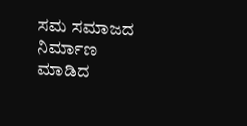ಸಮ ಸಮಾಜದ ನಿರ್ಮಾಣ ಮಾಡಿದ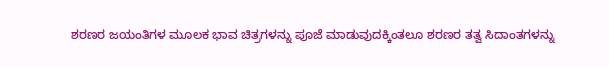ಶರಣರ ಜಯಂತಿಗಳ ಮೂಲಕ ಭಾವ ಚಿತ್ರಗಳನ್ನು ಪೂಜೆ ಮಾಡುವುದಕ್ಕಿಂತಲೂ ಶರಣರ ತತ್ವ ಸಿದಾಂತಗಳನ್ನು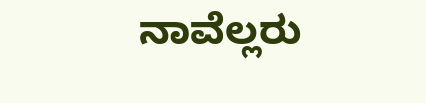ನಾವೆಲ್ಲರು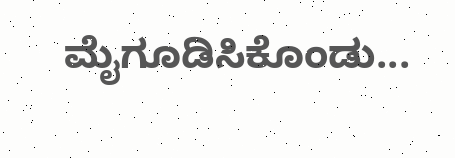ಮೈಗೂಡಿಸಿಕೊಂಡು...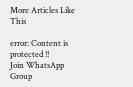More Articles Like This

error: Content is protected !!
Join WhatsApp Group